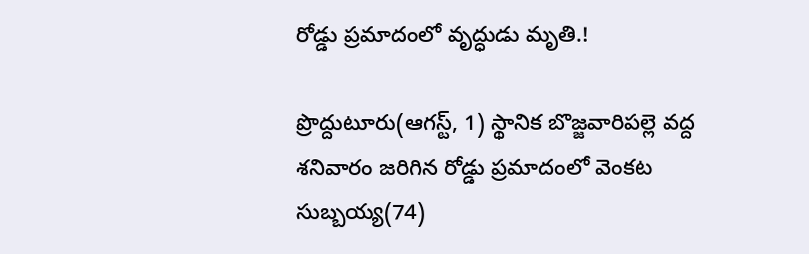రోడ్డు ప్రమాదంలో వృద్ధుడు మృతి.!

ప్రొద్దుటూరు(ఆగస్ట్, 1) స్థానిక బొజ్జవారిపల్లె వద్ద శనివారం జరిగిన రోడ్డు ప్రమాదంలో వెంకట సుబ్బయ్య(74)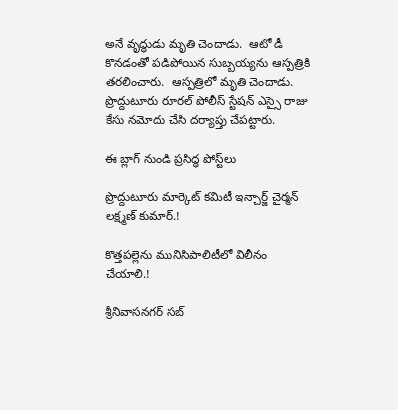అనే వృద్ధుడు మృతి చెందాడు.  ఆటో డీ కొనడంతో పడిపోయిన సుబ్బయ్యను ఆస్పత్రికి తరలించారు.  ఆస్పత్రిలో మృతి చెందాడు.  ప్రొద్దుటూరు రూరల్ పోలీస్ స్టేషన్ ఎస్సై రాజు కేసు నమోదు చేసి దర్యాప్తు చేపట్టారు.

ఈ బ్లాగ్ నుండి ప్రసిద్ధ పోస్ట్‌లు

ప్రొద్దుటూరు మార్కెట్ కమిటీ ఇన్చార్జ్ చైర్మన్ లక్ష్మణ్ కుమార్.!

కొత్తపల్లెను మునిసిపాలిటీలో విలీనం చేయాలి.!

శ్రీనివాసనగర్ సబ్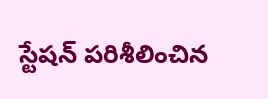స్టేషన్ పరిశీలించిన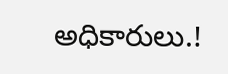అధికారులు.!